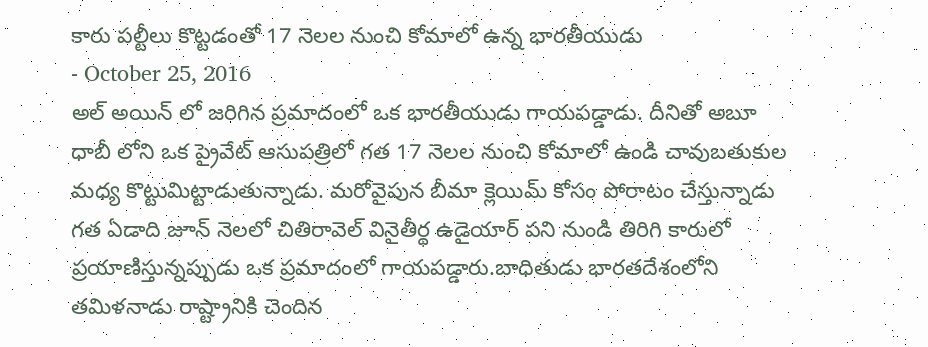కారు పల్టీలు కొట్టడంతో 17 నెలల నుంచి కోమాలో ఉన్న భారతీయుడు
- October 25, 2016
అల్ అయిన్ లో జరిగిన ప్రమాదంలో ఒక భారతీయుడు గాయపడ్డాడు. దీనితో అబూ ధాబీ లోని ఒక ప్రైవేట్ ఆసుపత్రిలో గత 17 నెలల నుంచి కోమాలో ఉండి చావుబతుకుల మధ్య కొట్టుమిట్టాడుతున్నాడు. మరోవైపున బీమా క్లెయిమ్ కోసం పోరాటం చేస్తున్నాడు
గత ఏడాది జూన్ నెలలో చితిరావెల్ వినైతీర్థ ఉడైయార్ పని నుండి తిరిగి కారులో ప్రయాణిస్తున్నప్పుడు ఒక ప్రమాదంలో గాయపడ్డారు.బాధితుడు భారతదేశంలోని తమిళనాడు రాష్ట్రానికి చెందిన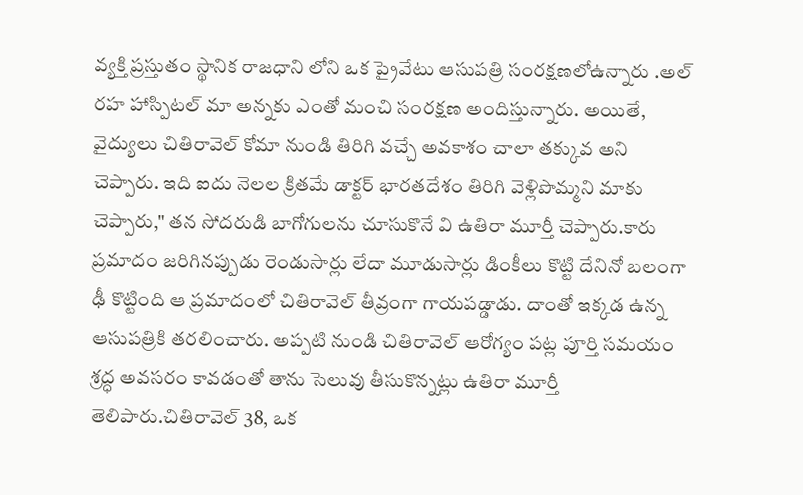వ్యక్తి ప్రస్తుతం స్థానిక రాజధాని లోని ఒక ప్రైవేటు ఆసుపత్రి సంరక్షణలోఉన్నారు .అల్ రహ హాస్పిటల్ మా అన్నకు ఎంతో మంచి సంరక్షణ అందిస్తున్నారు. అయితే, వైద్యులు చితిరావెల్ కోమా నుండి తిరిగి వచ్చే అవకాశం చాలా తక్కువ అని చెప్పారు. ఇది ఐదు నెలల క్రితమే డాక్టర్ భారతదేశం తిరిగి వెళ్లిపొమ్మని మాకు చెప్పారు," తన సోదరుడి బాగోగులను చూసుకొనే వి ఉతిరా మూర్తీ చెప్పారు.కారు ప్రమాదం జరిగినప్పుడు రెండుసార్లు లేదా మూడుసార్లు డింకీలు కొట్టి దేనినో బలంగా ఢీ కొట్టింది ఆ ప్రమాదంలో చితిరావెల్ తీవ్రంగా గాయపడ్డాడు. దాంతో ఇక్కడ ఉన్న ఆసుపత్రికి తరలించారు. అప్పటి నుండి చితిరావెల్ ఆరోగ్యం పట్ల పూర్తి సమయం శ్రద్ధ అవసరం కావడంతో తాను సెలువు తీసుకొన్నట్లు ఉతిరా మూర్తీ తెలిపారు.చితిరావెల్ 38, ఒక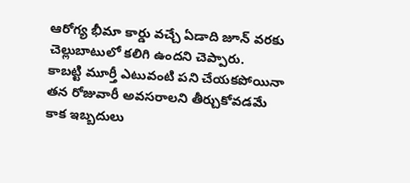ఆరోగ్య భీమా కార్డు వచ్చే ఏడాది జూన్ వరకు చెల్లుబాటులో కలిగి ఉందని చెప్పారు.
కాబట్టి మూర్తీ ఎటువంటి పని చేయకపోయినా తన రోజువారీ అవసరాలని తీర్చుకోవడమే కాక ఇబ్బదులు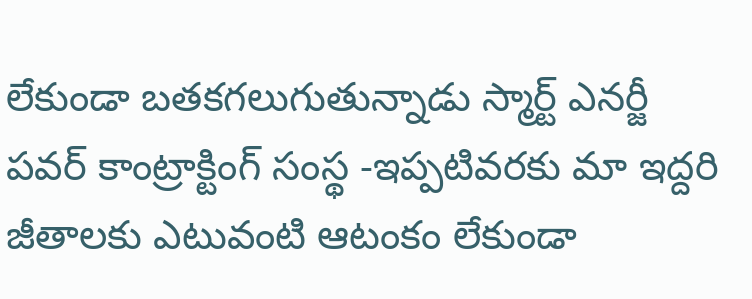లేకుండా బతకగలుగుతున్నాడు స్మార్ట్ ఎనర్జీ పవర్ కాంట్రాక్టింగ్ సంస్థ -ఇప్పటివరకు మా ఇద్దరి జీతాలకు ఎటువంటి ఆటంకం లేకుండా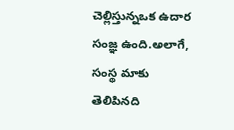చెల్లిస్తున్నఒక ఉదార సంజ్ఞ ఉంది.అలాగే, సంస్థ మాకు తెలిపినది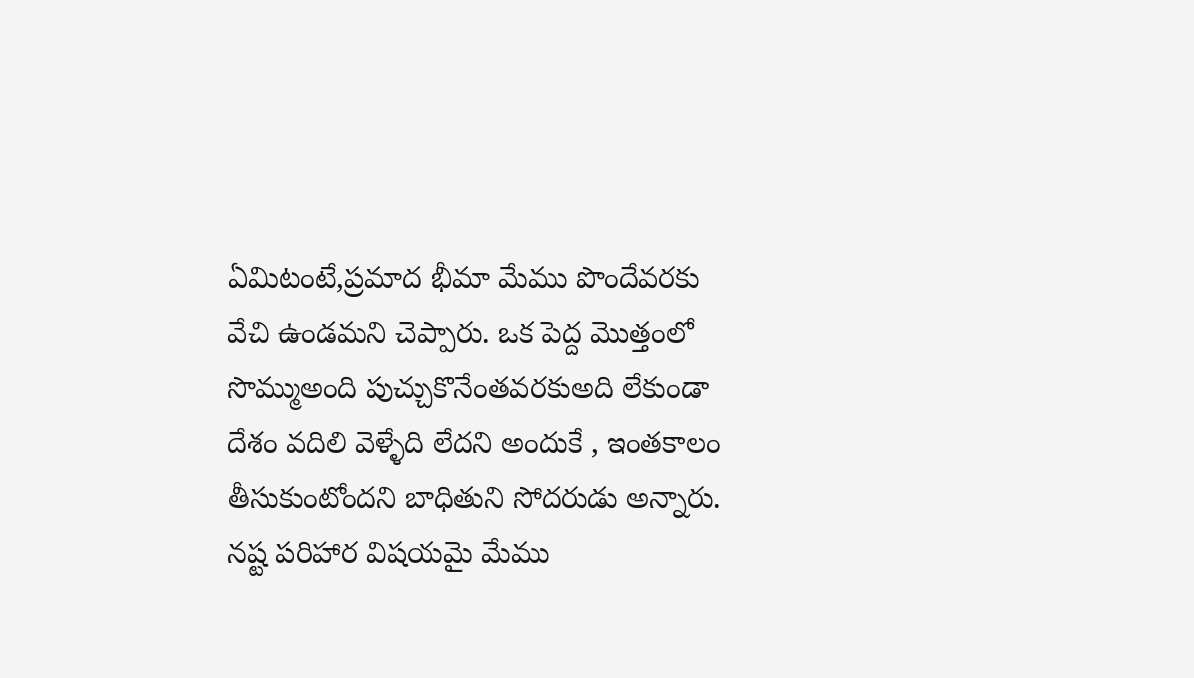ఏమిటంటే,ప్రమాద భీమా మేము పొందేవరకు వేచి ఉండమని చెప్పారు. ఒక పెద్ద మొత్తంలో సొమ్ముఅంది పుచ్చుకొనేంతవరకుఅది లేకుండా దేశం వదిలి వెళ్ళేది లేదని అందుకే , ఇంతకాలం తీసుకుంటోందని బాధితుని సోదరుడు అన్నారు. నష్ట పరిహార విషయమై మేము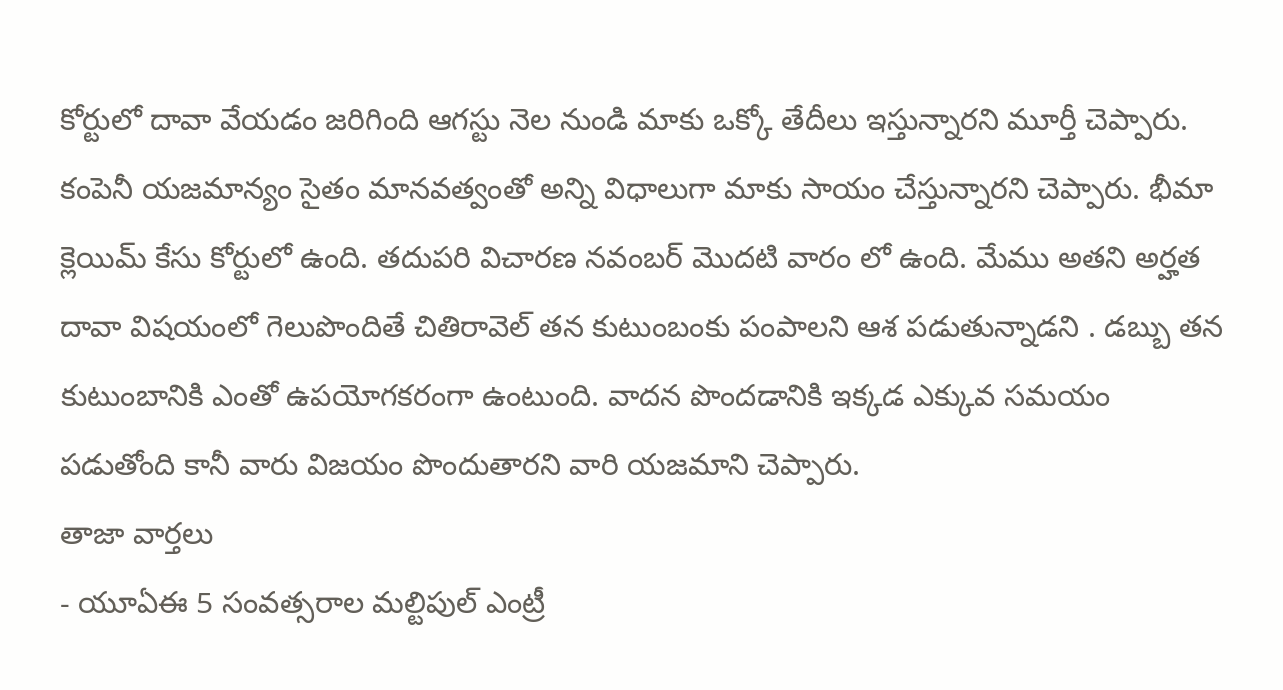కోర్టులో దావా వేయడం జరిగింది ఆగస్టు నెల నుండి మాకు ఒక్కో తేదీలు ఇస్తున్నారని మూర్తీ చెప్పారు. కంపెనీ యజమాన్యం సైతం మానవత్వంతో అన్ని విధాలుగా మాకు సాయం చేస్తున్నారని చెప్పారు. భీమా క్లెయిమ్ కేసు కోర్టులో ఉంది. తదుపరి విచారణ నవంబర్ మొదటి వారం లో ఉంది. మేము అతని అర్హత దావా విషయంలో గెలుపొందితే చితిరావెల్ తన కుటుంబంకు పంపాలని ఆశ పడుతున్నాడని . డబ్బు తన కుటుంబానికి ఎంతో ఉపయోగకరంగా ఉంటుంది. వాదన పొందడానికి ఇక్కడ ఎక్కువ సమయం పడుతోంది కానీ వారు విజయం పొందుతారని వారి యజమాని చెప్పారు.
తాజా వార్తలు
- యూఏఈ 5 సంవత్సరాల మల్టిపుల్ ఎంట్రీ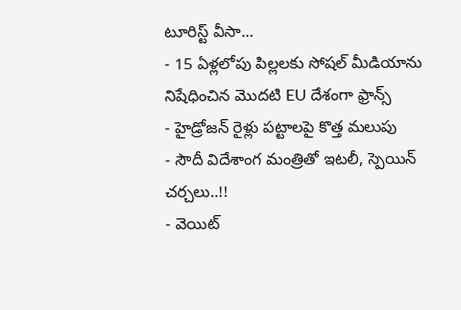టూరిస్ట్ వీసా...
- 15 ఏళ్లలోపు పిల్లలకు సోషల్ మీడియాను నిషేధించిన మొదటి EU దేశంగా ఫ్రాన్స్
- హైడ్రోజన్ రైళ్లు పట్టాలపై కొత్త మలుపు
- సౌదీ విదేశాంగ మంత్రితో ఇటలీ, స్పెయిన్ చర్చలు..!!
- వెయిట్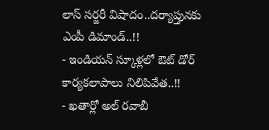లాస్ సర్జరీ విషాదం..దర్యాప్తునకు ఎంపీ డిమాండ్..!!
- ఇండియన్ స్కూళ్లలో ఔట్ డోర్ కార్యకలాపాలు నిలిపివేత..!!
- ఖతార్లో అల్ రవాబీ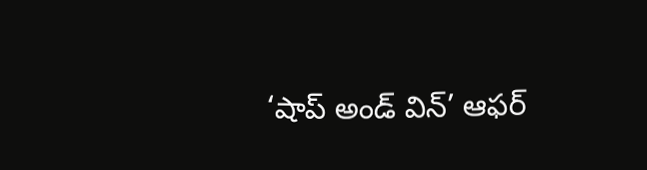‘షాప్ అండ్ విన్’ ఆఫర్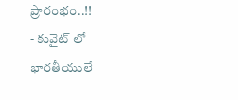ప్రారంభం..!!
- కువైట్ లో భారతీయులే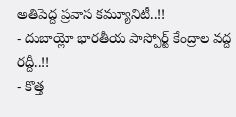అతిపెద్ద ప్రవాస కమ్యూనిటీ..!!
- దుబాయ్లో భారతీయ పాస్పోర్ట్ కేంద్రాల వద్ద రద్దీ..!!
- కొత్త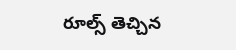రూల్స్ తెచ్చిన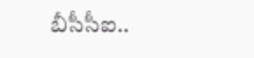బీసీసీఐ..